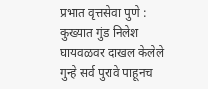प्रभात वृत्तसेवा पुणे : कुख्यात गुंड निलेश घायवळवर दाखल केलेले गुन्हे सर्व पुरावे पाहूनच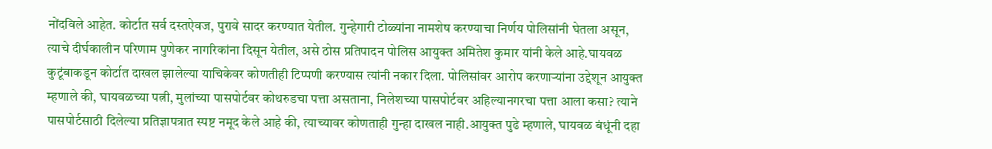नोंदविले आहेत. कोर्टात सर्व दस्तऐवज, पुरावे सादर करण्यात येतील. गुन्हेगारी टोळ्यांना नामशेष करण्याचा निर्णय पोलिसांनी घेतला असून, त्याचे दीर्घकालीन परिणाम पुणेकर नागरिकांना दिसून येतील, असे ठोस प्रतिपादन पोलिस आयुक्त अमितेश कुमार यांनी केले आहे.घायवळ कुटूंबाकडून कोर्टात दाखल झालेल्या याचिकेवर कोणतीही टिप्पणी करण्यास त्यांनी नकार दिला. पोलिसांवर आरोप करणाऱ्यांना उद्देशून आयुक्त म्हणाले की, घायवळच्या पत्नी, मुलांच्या पासपोर्टवर कोथरुडचा पत्ता असताना, निलेशच्या पासपोर्टवर अहिल्यानगरचा पत्ता आला कसा? त्याने पासपोर्टसाठी दिलेल्या प्रतिज्ञापत्रात स्पष्ट नमूद केले आहे की, त्याच्यावर कोणताही गुन्हा दाखल नाही.आयुक्त पुढे म्हणाले, घायवळ बंधूंनी दहा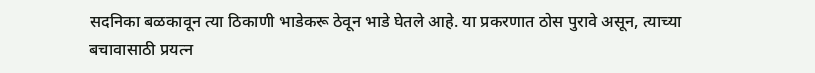सदनिका बळकावून त्या ठिकाणी भाडेकरू ठेवून भाडे घेतले आहे. या प्रकरणात ठोस पुरावे असून, त्याच्या बचावासाठी प्रयत्न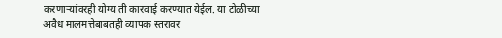करणाऱ्यांवरही योग्य ती कारवाई करण्यात येईल. या टोळीच्या अवैध मालमत्तेबाबतही व्यापक स्तरावर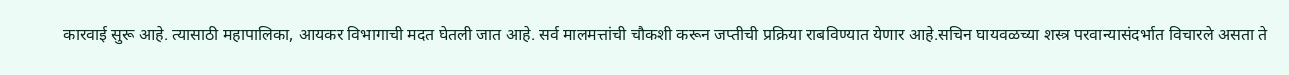कारवाई सुरू आहे. त्यासाठी महापालिका, आयकर विभागाची मदत घेतली जात आहे. सर्व मालमत्तांची चौकशी करून जप्तीची प्रक्रिया राबविण्यात येणार आहे.सचिन घायवळच्या शस्त्र परवान्यासंदर्भात विचारले असता ते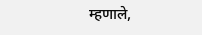म्हणाले,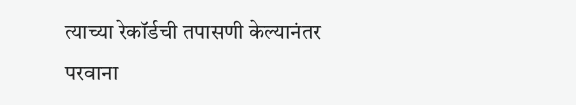त्याच्या रेकॉर्डची तपासणी केल्यानंतर परवाना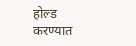होल्ड करण्यात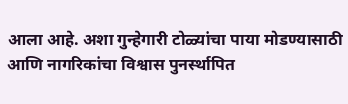आला आहे. अशा गुन्हेगारी टोळ्यांचा पाया मोडण्यासाठी आणि नागरिकांचा विश्वास पुनर्स्थापित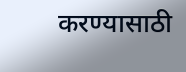करण्यासाठी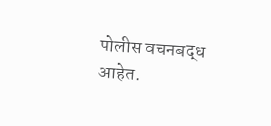पोलीस वचनबद्ध आहेत.